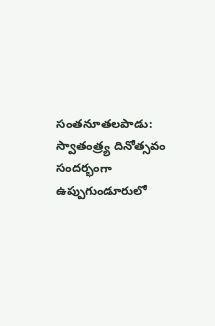సంతనూతలపాడు: స్వాతంత్ర్య దినోత్సవం సందర్భంగా ఉప్పుగుండూరులో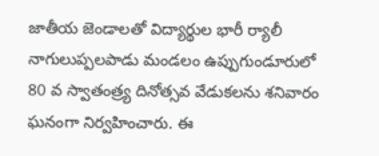జాతీయ జెండాలతో విద్యార్థుల భారీ ర్యాలీ
నాగులుప్పలపాడు మండలం ఉప్పుగుండూరులో 80 వ స్వాతంత్ర్య దినోత్సవ వేడుకలను శనివారం ఘనంగా నిర్వహించారు. ఈ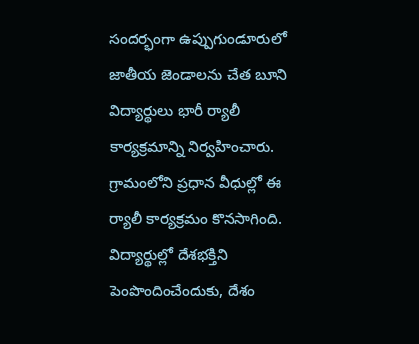సందర్భంగా ఉప్పుగుండూరులో జాతీయ జెండాలను చేత బూని విద్యార్థులు భారీ ర్యాలీ కార్యక్రమాన్ని నిర్వహించారు. గ్రామంలోని ప్రధాన వీధుల్లో ఈ ర్యాలీ కార్యక్రమం కొనసాగింది. విద్యార్థుల్లో దేశభక్తిని పెంపొందించేందుకు, దేశం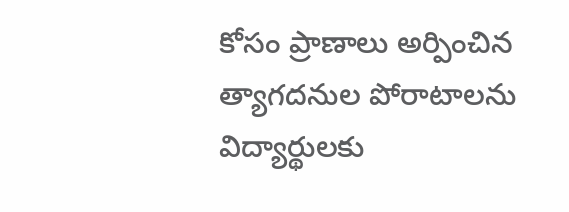కోసం ప్రాణాలు అర్పించిన త్యాగదనుల పోరాటాలను విద్యార్థులకు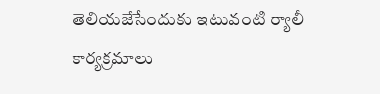తెలియజేసేందుకు ఇటువంటి ర్యాలీ కార్యక్రమాలు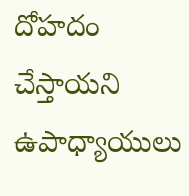దోహదం చేస్తాయని ఉపాధ్యాయులు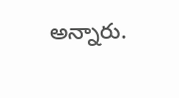అన్నారు.